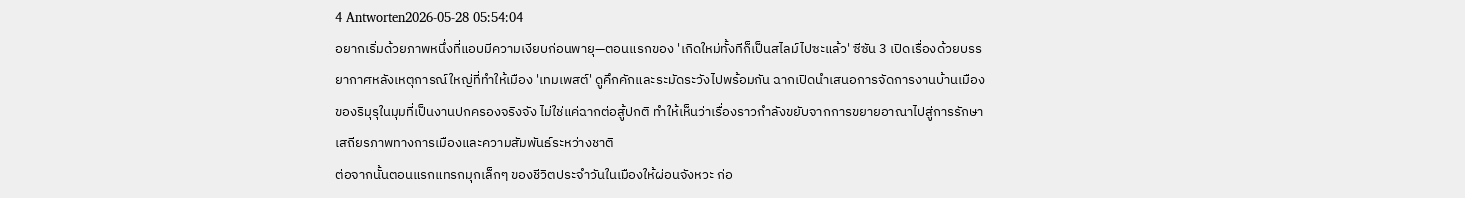4 Antworten2026-05-28 05:54:04
อยากเริ่มด้วยภาพหนึ่งที่แอบมีความเงียบก่อนพายุ—ตอนแรกของ 'เกิดใหม่ทั้งทีก็เป็นสไลม์ไปซะแล้ว' ซีซัน 3 เปิดเรื่องด้วยบรรยากาศหลังเหตุการณ์ใหญ่ที่ทำให้เมือง 'เทมเพสต์' ดูคึกคักและระมัดระวังไปพร้อมกัน ฉากเปิดนำเสนอการจัดการงานบ้านเมืองของริมุรุในมุมที่เป็นงานปกครองจริงจัง ไม่ใช่แค่ฉากต่อสู้ปกติ ทำให้เห็นว่าเรื่องราวกำลังขยับจากการขยายอาณาไปสู่การรักษาเสถียรภาพทางการเมืองและความสัมพันธ์ระหว่างชาติ
ต่อจากนั้นตอนแรกแทรกมุกเล็กๆ ของชีวิตประจำวันในเมืองให้ผ่อนจังหวะ ก่อ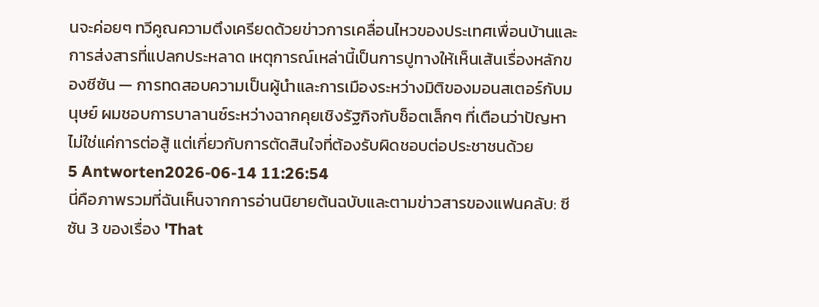นจะค่อยๆ ทวีคูณความตึงเครียดด้วยข่าวการเคลื่อนไหวของประเทศเพื่อนบ้านและการส่งสารที่แปลกประหลาด เหตุการณ์เหล่านี้เป็นการปูทางให้เห็นเส้นเรื่องหลักของซีซัน — การทดสอบความเป็นผู้นำและการเมืองระหว่างมิติของมอนสเตอร์กับมนุษย์ ผมชอบการบาลานซ์ระหว่างฉากคุยเชิงรัฐกิจกับช็อตเล็กๆ ที่เตือนว่าปัญหาไม่ใช่แค่การต่อสู้ แต่เกี่ยวกับการตัดสินใจที่ต้องรับผิดชอบต่อประชาชนด้วย
5 Antworten2026-06-14 11:26:54
นี่คือภาพรวมที่ฉันเห็นจากการอ่านนิยายต้นฉบับและตามข่าวสารของแฟนคลับ: ซีซัน 3 ของเรื่อง 'That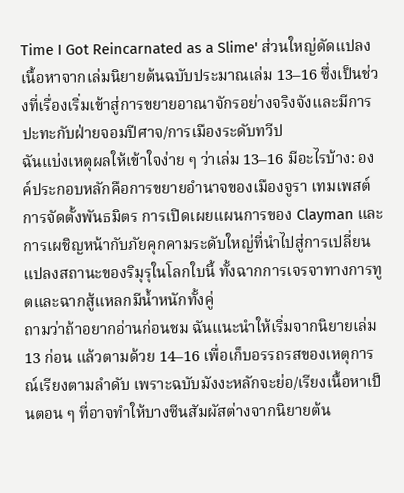Time I Got Reincarnated as a Slime' ส่วนใหญ่ดัดแปลงเนื้อหาจากเล่มนิยายต้นฉบับประมาณเล่ม 13–16 ซึ่งเป็นช่วงที่เรื่องเริ่มเข้าสู่การขยายอาณาจักรอย่างจริงจังและมีการปะทะกับฝ่ายจอมปีศาจ/การเมืองระดับทวีป
ฉันแบ่งเหตุผลให้เข้าใจง่าย ๆ ว่าเล่ม 13–16 มีอะไรบ้าง: องค์ประกอบหลักคือการขยายอำนาจของเมืองจูรา เทมเพสต์ การจัดตั้งพันธมิตร การเปิดเผยแผนการของ Clayman และการเผชิญหน้ากับภัยคุกคามระดับใหญ่ที่นำไปสู่การเปลี่ยนแปลงสถานะของริมุรุในโลกใบนี้ ทั้งฉากการเจรจาทางการทูตและฉากสู้แหลกมีน้ำหนักทั้งคู่
ถามว่าถ้าอยากอ่านก่อนชม ฉันแนะนำให้เริ่มจากนิยายเล่ม 13 ก่อน แล้วตามด้วย 14–16 เพื่อเก็บอรรถรสของเหตุการณ์เรียงตามลำดับ เพราะฉบับมังงะหลักจะย่อ/เรียงเนื้อหาเป็นตอน ๆ ที่อาจทำให้บางซีนสัมผัสต่างจากนิยายต้น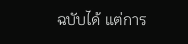ฉบับได้ แต่การ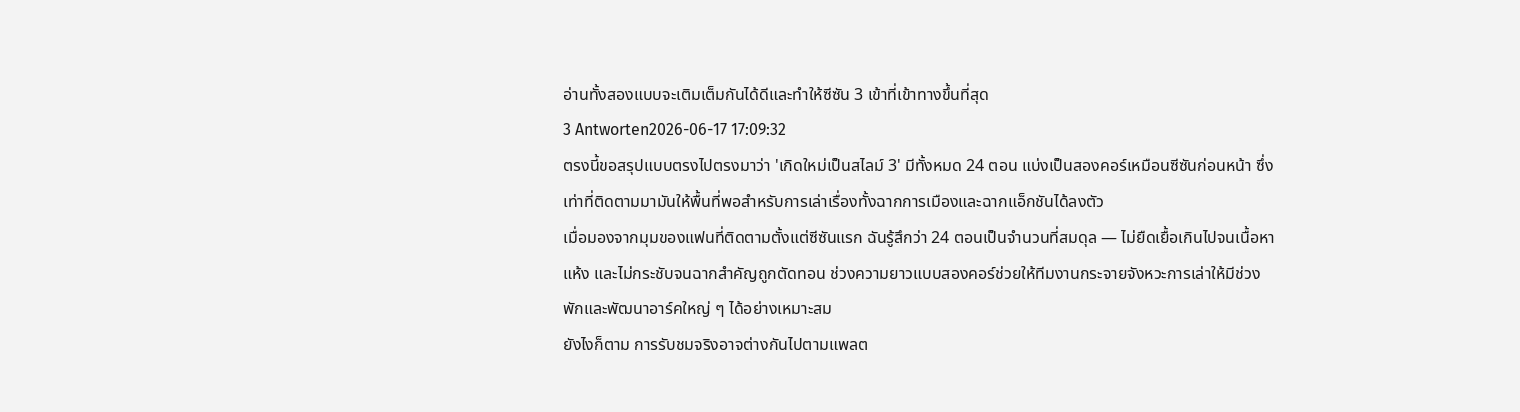อ่านทั้งสองแบบจะเติมเต็มกันได้ดีและทำให้ซีซัน 3 เข้าที่เข้าทางขึ้นที่สุด
3 Antworten2026-06-17 17:09:32
ตรงนี้ขอสรุปแบบตรงไปตรงมาว่า 'เกิดใหม่เป็นสไลม์ 3' มีทั้งหมด 24 ตอน แบ่งเป็นสองคอร์เหมือนซีซันก่อนหน้า ซึ่งเท่าที่ติดตามมามันให้พื้นที่พอสำหรับการเล่าเรื่องทั้งฉากการเมืองและฉากแอ็กชันได้ลงตัว
เมื่อมองจากมุมของแฟนที่ติดตามตั้งแต่ซีซันแรก ฉันรู้สึกว่า 24 ตอนเป็นจำนวนที่สมดุล — ไม่ยืดเยื้อเกินไปจนเนื้อหาแห้ง และไม่กระชับจนฉากสำคัญถูกตัดทอน ช่วงความยาวแบบสองคอร์ช่วยให้ทีมงานกระจายจังหวะการเล่าให้มีช่วงพักและพัฒนาอาร์คใหญ่ ๆ ได้อย่างเหมาะสม
ยังไงก็ตาม การรับชมจริงอาจต่างกันไปตามแพลต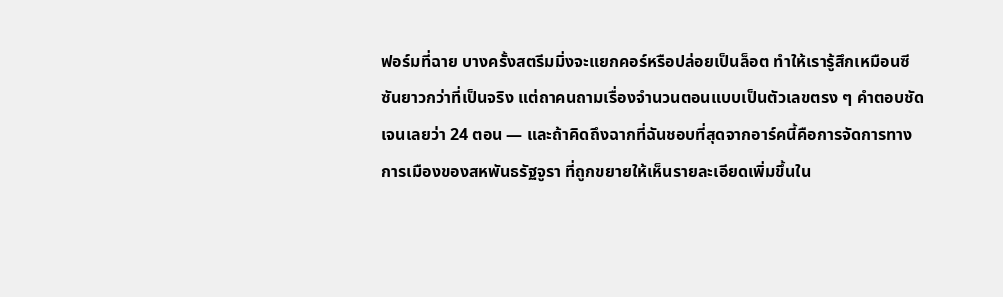ฟอร์มที่ฉาย บางครั้งสตรีมมิ่งจะแยกคอร์หรือปล่อยเป็นล็อต ทำให้เรารู้สึกเหมือนซีซันยาวกว่าที่เป็นจริง แต่ถาคนถามเรื่องจำนวนตอนแบบเป็นตัวเลขตรง ๆ คำตอบชัดเจนเลยว่า 24 ตอน — และถ้าคิดถึงฉากที่ฉันชอบที่สุดจากอาร์คนี้คือการจัดการทางการเมืองของสหพันธรัฐจูรา ที่ถูกขยายให้เห็นรายละเอียดเพิ่มขึ้นใน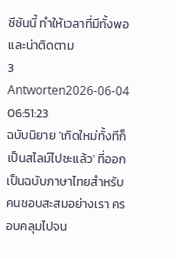ซีซันนี้ ทำให้เวลาที่มีทั้งพอและน่าติดตาม
3 Antworten2026-06-04 06:51:23
ฉบับนิยาย 'เกิดใหม่ทั้งทีก็เป็นสไลม์ไปซะแล้ว' ที่ออกเป็นฉบับภาษาไทยสำหรับคนชอบสะสมอย่างเรา ครอบคลุมไปจน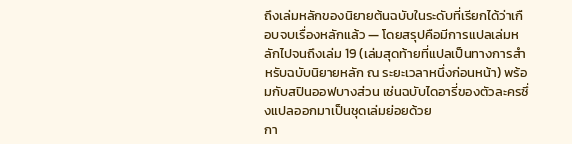ถึงเล่มหลักของนิยายต้นฉบับในระดับที่เรียกได้ว่าเกือบจบเรื่องหลักแล้ว — โดยสรุปคือมีการแปลเล่มหลักไปจนถึงเล่ม 19 (เล่มสุดท้ายที่แปลเป็นทางการสำหรับฉบับนิยายหลัก ณ ระยะเวลาหนึ่งก่อนหน้า) พร้อมกับสปินออฟบางส่วน เช่นฉบับไดอารี่ของตัวละครซึ่งแปลออกมาเป็นชุดเล่มย่อยด้วย
กา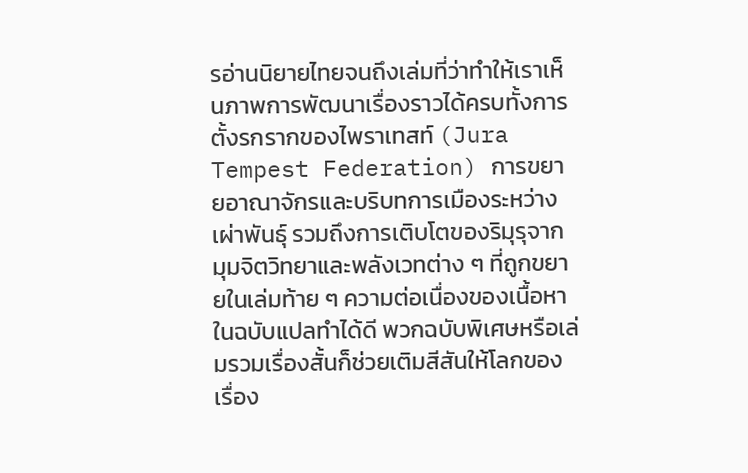รอ่านนิยายไทยจนถึงเล่มที่ว่าทำให้เราเห็นภาพการพัฒนาเรื่องราวได้ครบทั้งการตั้งรกรากของไพราเทสท์ (Jura Tempest Federation) การขยายอาณาจักรและบริบทการเมืองระหว่างเผ่าพันธุ์ รวมถึงการเติบโตของริมุรุจากมุมจิตวิทยาและพลังเวทต่าง ๆ ที่ถูกขยายในเล่มท้าย ๆ ความต่อเนื่องของเนื้อหาในฉบับแปลทำได้ดี พวกฉบับพิเศษหรือเล่มรวมเรื่องสั้นก็ช่วยเติมสีสันให้โลกของเรื่อง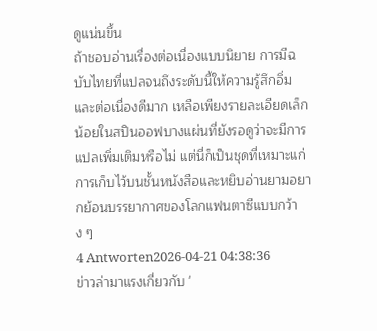ดูแน่นขึ้น
ถ้าชอบอ่านเรื่องต่อเนื่องแบบนิยาย การมีฉบับไทยที่แปลจนถึงระดับนี้ให้ความรู้สึกอิ่มและต่อเนื่องดีมาก เหลือเพียงรายละเอียดเล็กน้อยในสปินออฟบางแผ่นที่ยังรอดูว่าจะมีการแปลเพิ่มเติมหรือไม่ แต่นี่ก็เป็นชุดที่เหมาะแก่การเก็บไว้บนชั้นหนังสือและหยิบอ่านยามอยากย้อนบรรยากาศของโลกแฟนตาซีแบบกว้าง ๆ
4 Antworten2026-04-21 04:38:36
ข่าวล่ามาแรงเกี่ยวกับ '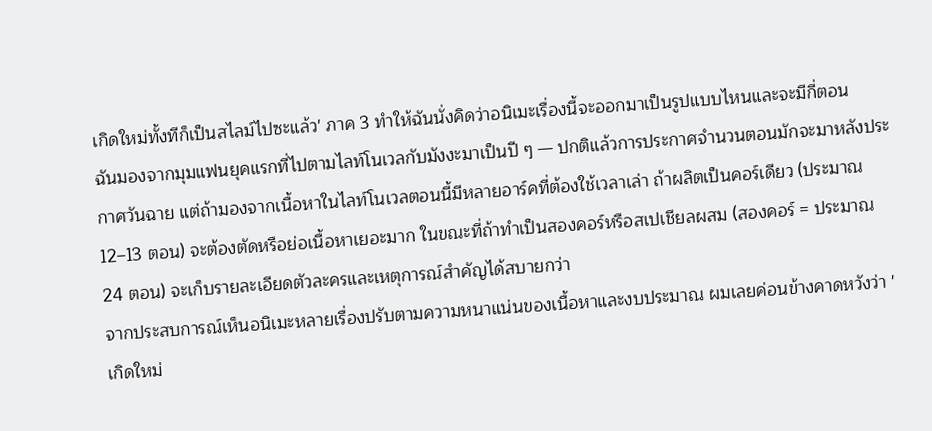เกิดใหม่ทั้งทีก็เป็นสไลม์ไปซะแล้ว' ภาค 3 ทำให้ฉันนั่งคิดว่าอนิเมะเรื่องนี้จะออกมาเป็นรูปแบบไหนและจะมีกี่ตอน
ฉันมองจากมุมแฟนยุคแรกที่ไปตามไลท์โนเวลกับมังงะมาเป็นปี ๆ — ปกติแล้วการประกาศจำนวนตอนมักจะมาหลังประกาศวันฉาย แต่ถ้ามองจากเนื้อหาในไลท์โนเวลตอนนี้มีหลายอาร์คที่ต้องใช้เวลาเล่า ถ้าผลิตเป็นคอร์เดียว (ประมาณ 12–13 ตอน) จะต้องตัดหรือย่อเนื้อหาเยอะมาก ในขณะที่ถ้าทำเป็นสองคอร์หรือสเปเชียลผสม (สองคอร์ = ประมาณ 24 ตอน) จะเก็บรายละเอียดตัวละครและเหตุการณ์สำคัญได้สบายกว่า
จากประสบการณ์เห็นอนิเมะหลายเรื่องปรับตามความหนาแน่นของเนื้อหาและงบประมาณ ผมเลยค่อนข้างคาดหวังว่า 'เกิดใหม่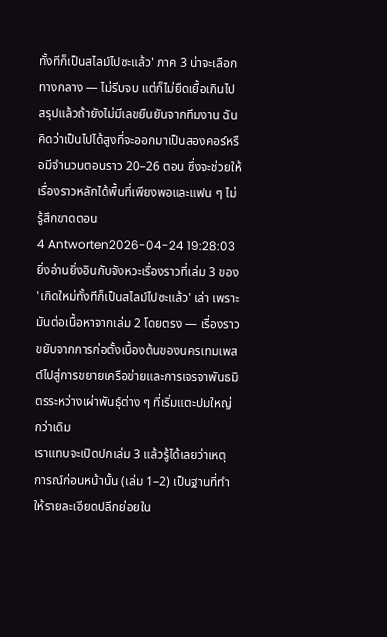ทั้งทีก็เป็นสไลม์ไปซะแล้ว' ภาค 3 น่าจะเลือกทางกลาง — ไม่รีบจบ แต่ก็ไม่ยืดเยื้อเกินไป สรุปแล้วถ้ายังไม่มีเลขยืนยันจากทีมงาน ฉันคิดว่าเป็นไปได้สูงที่จะออกมาเป็นสองคอร์หรือมีจำนวนตอนราว 20–26 ตอน ซึ่งจะช่วยให้เรื่องราวหลักได้พื้นที่เพียงพอและแฟน ๆ ไม่รู้สึกขาดตอน
4 Antworten2026-04-24 19:28:03
ยิ่งอ่านยิ่งอินกับจังหวะเรื่องราวที่เล่ม 3 ของ 'เกิดใหม่ทั้งทีก็เป็นสไลม์ไปซะแล้ว' เล่า เพราะมันต่อเนื้อหาจากเล่ม 2 โดยตรง — เรื่องราวขยับจากการก่อตั้งเบื้องต้นของนครเทมเพสต์ไปสู่การขยายเครือข่ายและการเจรจาพันธมิตรระหว่างเผ่าพันธุ์ต่าง ๆ ที่เริ่มแตะปมใหญ่กว่าเดิม
เราแทบจะเปิดปกเล่ม 3 แล้วรู้ได้เลยว่าเหตุการณ์ก่อนหน้านั้น (เล่ม 1–2) เป็นฐานที่ทำให้รายละเอียดปลีกย่อยใน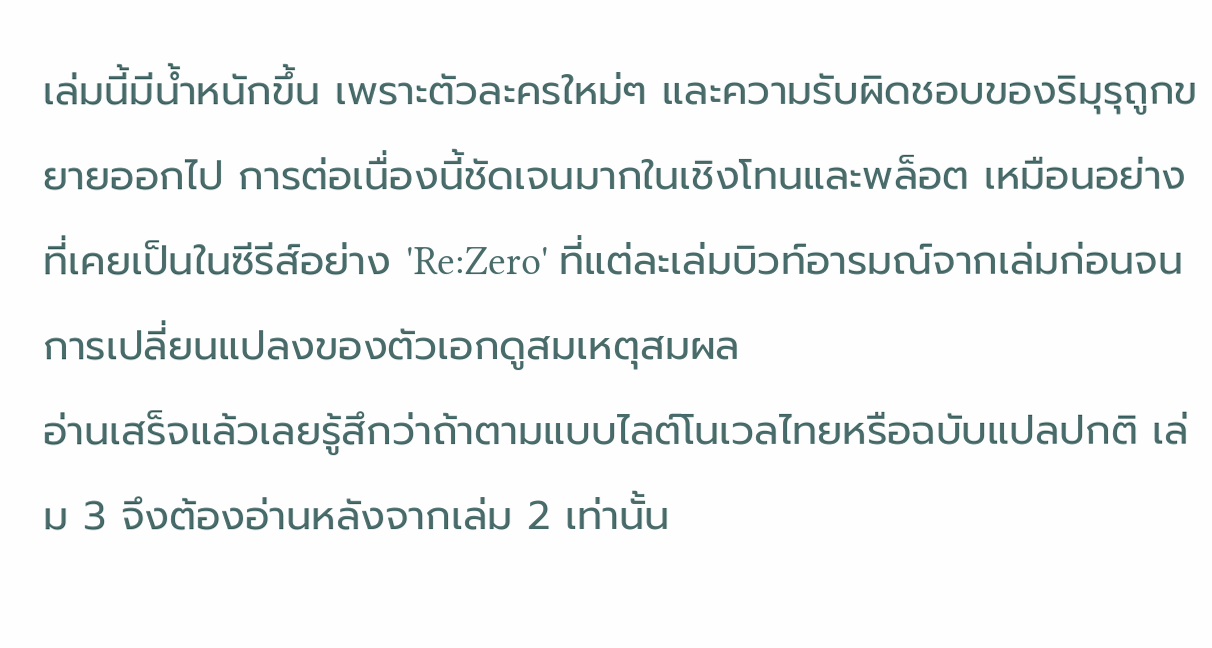เล่มนี้มีน้ำหนักขึ้น เพราะตัวละครใหม่ๆ และความรับผิดชอบของริมุรุถูกขยายออกไป การต่อเนื่องนี้ชัดเจนมากในเชิงโทนและพล็อต เหมือนอย่างที่เคยเป็นในซีรีส์อย่าง 'Re:Zero' ที่แต่ละเล่มบิวท์อารมณ์จากเล่มก่อนจนการเปลี่ยนแปลงของตัวเอกดูสมเหตุสมผล
อ่านเสร็จแล้วเลยรู้สึกว่าถ้าตามแบบไลต์โนเวลไทยหรือฉบับแปลปกติ เล่ม 3 จึงต้องอ่านหลังจากเล่ม 2 เท่านั้น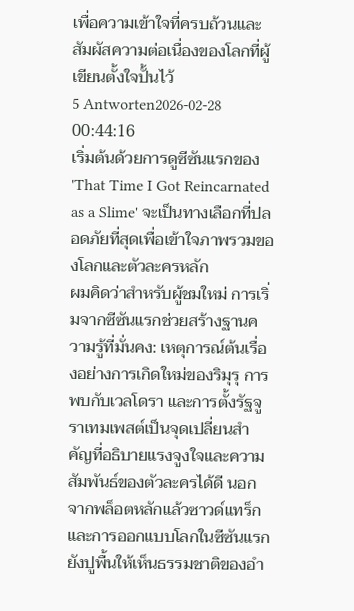เพื่อความเข้าใจที่ครบถ้วนและสัมผัสความต่อเนื่องของโลกที่ผู้เขียนตั้งใจปั้นไว้
5 Antworten2026-02-28 00:44:16
เริ่มต้นด้วยการดูซีซันแรกของ 'That Time I Got Reincarnated as a Slime' จะเป็นทางเลือกที่ปลอดภัยที่สุดเพื่อเข้าใจภาพรวมของโลกและตัวละครหลัก
ผมคิดว่าสำหรับผู้ชมใหม่ การเริ่มจากซีซันแรกช่วยสร้างฐานความรู้ที่มั่นคง: เหตุการณ์ต้นเรื่องอย่างการเกิดใหม่ของริมุรุ การพบกับเวลโดรา และการตั้งรัฐจูราเทมเพสต์เป็นจุดเปลี่ยนสำคัญที่อธิบายแรงจูงใจและความสัมพันธ์ของตัวละครได้ดี นอกจากพล็อตหลักแล้วซาวด์แทร็กและการออกแบบโลกในซีซันแรกยังปูพื้นให้เห็นธรรมชาติของอำ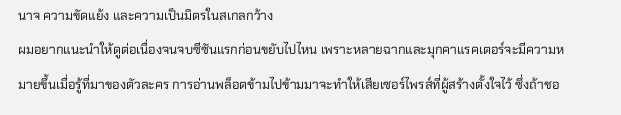นาจ ความขัดแย้ง และความเป็นมิตรในสเกลกว้าง
ผมอยากแนะนำให้ดูต่อเนื่องจนจบซีซันแรกก่อนขยับไปไหน เพราะหลายฉากและมุกคาแรคเตอร์จะมีความหมายขึ้นเมื่อรู้ที่มาของตัวละคร การอ่านพล็อตข้ามไปข้ามมาจะทำให้เสียเซอร์ไพรส์ที่ผู้สร้างตั้งใจไว้ ซึ่งถ้าชอ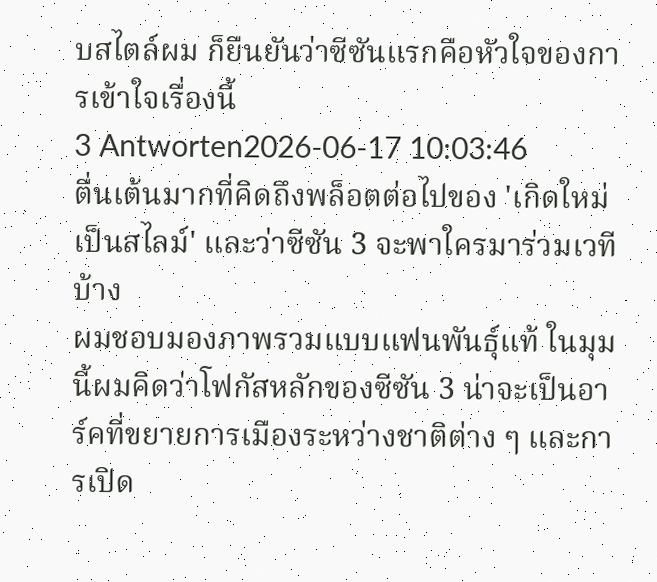บสไตล์ผม ก็ยืนยันว่าซีซันแรกคือหัวใจของการเข้าใจเรื่องนี้
3 Antworten2026-06-17 10:03:46
ตื่นเต้นมากที่คิดถึงพล็อตต่อไปของ 'เกิดใหม่เป็นสไลม์' และว่าซีซัน 3 จะพาใครมาร่วมเวทีบ้าง
ผมชอบมองภาพรวมแบบแฟนพันธุ์แท้ ในมุมนี้ผมคิดว่าโฟกัสหลักของซีซัน 3 น่าจะเป็นอาร์คที่ขยายการเมืองระหว่างชาติต่าง ๆ และการเปิด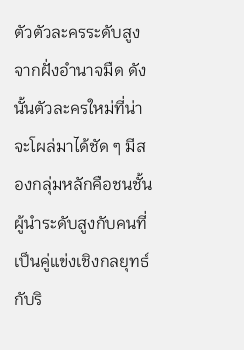ตัวตัวละครระดับสูงจากฝั่งอำนาจมืด ดังนั้นตัวละครใหม่ที่น่าจะโผล่มาได้ชัด ๆ มีสองกลุ่มหลักคือชนชั้นผู้นำระดับสูงกับคนที่เป็นคู่แข่งเชิงกลยุทธ์กับริ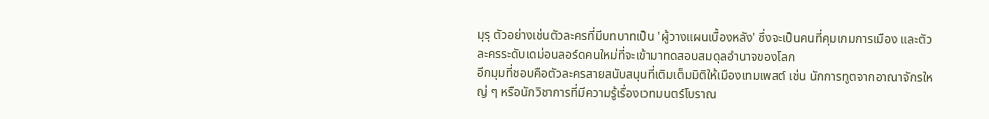มุรุ ตัวอย่างเช่นตัวละครที่มีบทบาทเป็น 'ผู้วางแผนเบื้องหลัง' ซึ่งจะเป็นคนที่คุมเกมการเมือง และตัวละครระดับเดม่อนลอร์ดคนใหม่ที่จะเข้ามาทดสอบสมดุลอำนาจของโลก
อีกมุมที่ชอบคือตัวละครสายสนับสนุนที่เติมเต็มมิติให้เมืองเทมเพสต์ เช่น นักการทูตจากอาณาจักรใหญ่ ๆ หรือนักวิชาการที่มีความรู้เรื่องเวทมนตร์โบราณ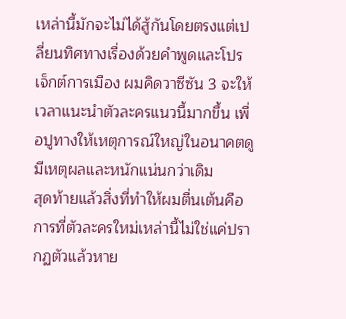เหล่านี้มักจะไม่ได้สู้กันโดยตรงแต่เปลี่ยนทิศทางเรื่องด้วยคำพูดและโปรเจ็กต์การเมือง ผมคิดวาซีซัน 3 จะให้เวลาแนะนำตัวละครแนวนี้มากขึ้น เพื่อปูทางให้เหตุการณ์ใหญ่ในอนาคตดูมีเหตุผลและหนักแน่นกว่าเดิม
สุดท้ายแล้วสิ่งที่ทำให้ผมตื่นเต้นคือการที่ตัวละครใหม่เหล่านี้ไม่ใช่แค่ปรากฏตัวแล้วหาย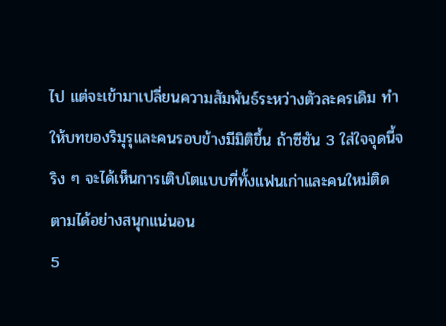ไป แต่จะเข้ามาเปลี่ยนความสัมพันธ์ระหว่างตัวละครเดิม ทำให้บทของริมุรุและคนรอบข้างมีมิติขึ้น ถ้าซีซัน 3 ใส่ใจจุดนี้จริง ๆ จะได้เห็นการเติบโตแบบที่ทั้งแฟนเก่าและคนใหม่ติดตามได้อย่างสนุกแน่นอน
5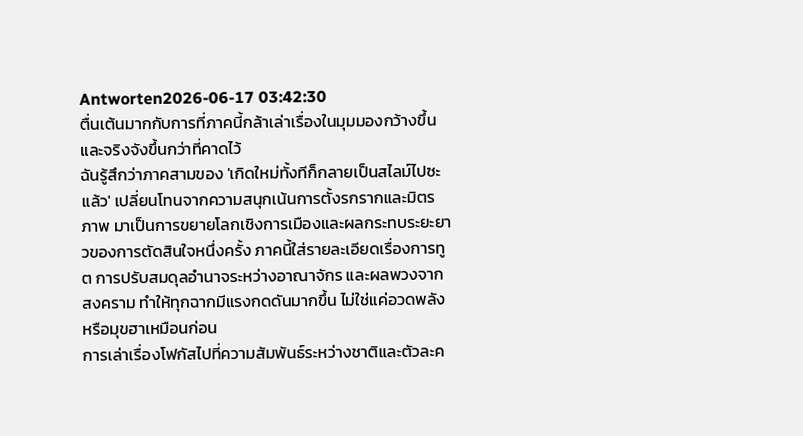Antworten2026-06-17 03:42:30
ตื่นเต้นมากกับการที่ภาคนี้กล้าเล่าเรื่องในมุมมองกว้างขึ้นและจริงจังขึ้นกว่าที่คาดไว้
ฉันรู้สึกว่าภาคสามของ 'เกิดใหม่ทั้งทีก็กลายเป็นสไลม์ไปซะแล้ว' เปลี่ยนโทนจากความสนุกเน้นการตั้งรกรากและมิตรภาพ มาเป็นการขยายโลกเชิงการเมืองและผลกระทบระยะยาวของการตัดสินใจหนึ่งครั้ง ภาคนี้ใส่รายละเอียดเรื่องการทูต การปรับสมดุลอำนาจระหว่างอาณาจักร และผลพวงจากสงคราม ทำให้ทุกฉากมีแรงกดดันมากขึ้น ไม่ใช่แค่อวดพลังหรือมุขฮาเหมือนก่อน
การเล่าเรื่องโฟกัสไปที่ความสัมพันธ์ระหว่างชาติและตัวละค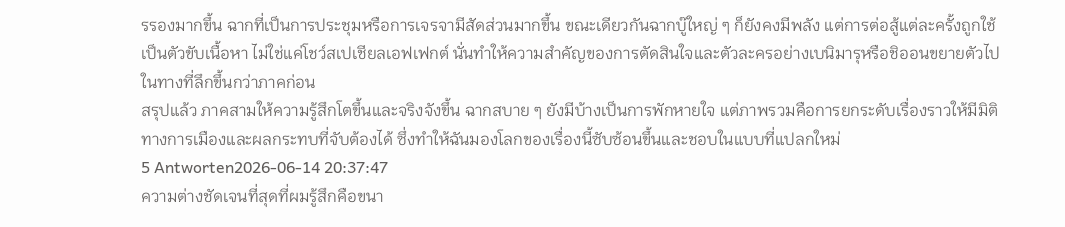รรองมากขึ้น ฉากที่เป็นการประชุมหรือการเจรจามีสัดส่วนมากขึ้น ขณะเดียวกันฉากบู๊ใหญ่ ๆ ก็ยังคงมีพลัง แต่การต่อสู้แต่ละครั้งถูกใช้เป็นตัวขับเนื้อหา ไม่ใช่แค่โชว์สเปเชียลเอฟเฟกต์ นั่นทำให้ความสำคัญของการตัดสินใจและตัวละครอย่างเบนิมารุหรือชิออนขยายตัวไปในทางที่ลึกขึ้นกว่าภาคก่อน
สรุปแล้ว ภาคสามให้ความรู้สึกโตขึ้นและจริงจังขึ้น ฉากสบาย ๆ ยังมีบ้างเป็นการพักหายใจ แต่ภาพรวมคือการยกระดับเรื่องราวให้มีมิติทางการเมืองและผลกระทบที่จับต้องได้ ซึ่งทำให้ฉันมองโลกของเรื่องนี้ซับซ้อนขึ้นและชอบในแบบที่แปลกใหม่
5 Antworten2026-06-14 20:37:47
ความต่างชัดเจนที่สุดที่ผมรู้สึกคือขนา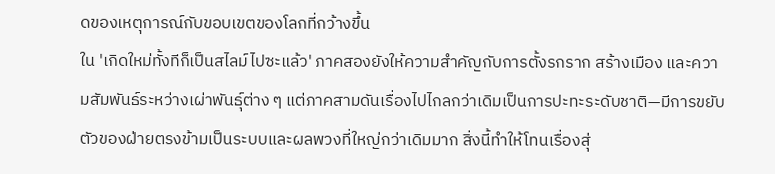ดของเหตุการณ์กับขอบเขตของโลกที่กว้างขึ้น
ใน 'เกิดใหม่ทั้งทีก็เป็นสไลม์ไปซะแล้ว' ภาคสองยังให้ความสำคัญกับการตั้งรกราก สร้างเมือง และความสัมพันธ์ระหว่างเผ่าพันธุ์ต่าง ๆ แต่ภาคสามดันเรื่องไปไกลกว่าเดิมเป็นการปะทะระดับชาติ—มีการขยับตัวของฝ่ายตรงข้ามเป็นระบบและผลพวงที่ใหญ่กว่าเดิมมาก สิ่งนี้ทำให้โทนเรื่องสุ่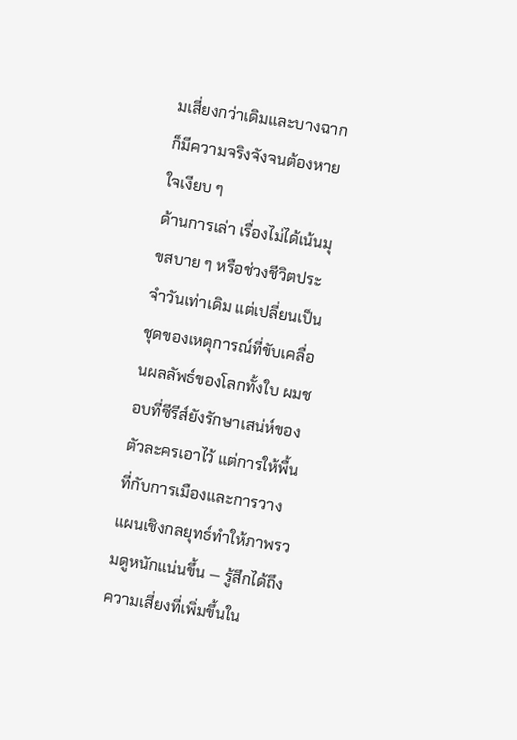มเสี่ยงกว่าเดิมและบางฉากก็มีความจริงจังจนต้องหายใจเงียบ ๆ
ด้านการเล่า เรื่องไม่ได้เน้นมุขสบาย ๆ หรือช่วงชีวิตประจำวันเท่าเดิม แต่เปลี่ยนเป็นชุดของเหตุการณ์ที่ขับเคลื่อนผลลัพธ์ของโลกทั้งใบ ผมชอบที่ซีรีส์ยังรักษาเสน่ห์ของตัวละครเอาไว้ แต่การให้พื้นที่กับการเมืองและการวางแผนเชิงกลยุทธ์ทำให้ภาพรวมดูหนักแน่นขึ้น — รู้สึกได้ถึงความเสี่ยงที่เพิ่มขึ้นใน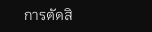การตัดสิ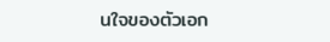นใจของตัวเอก